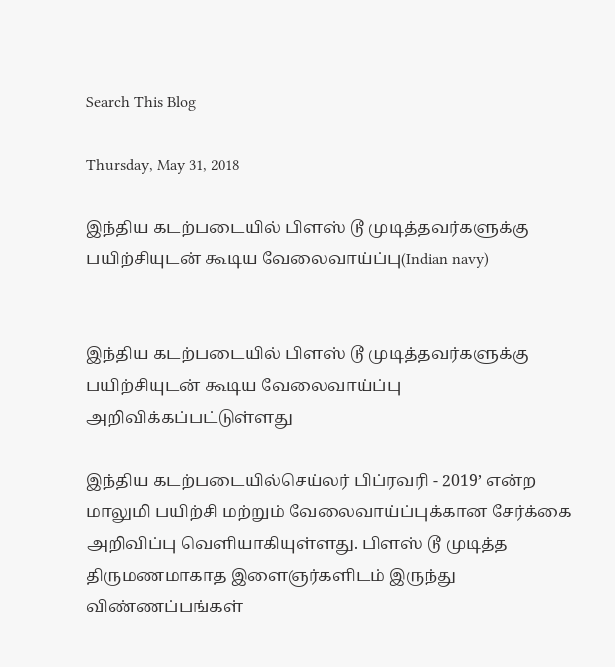Search This Blog

Thursday, May 31, 2018

இந்திய கடற்படையில் பிளஸ் டூ முடித்தவர்களுக்கு பயிற்சியுடன் கூடிய வேலைவாய்ப்பு(Indian navy)


இந்திய கடற்படையில் பிளஸ் டூ முடித்தவர்களுக்கு பயிற்சியுடன் கூடிய வேலைவாய்ப்பு அறிவிக்கப்பட்டுள்ளது

இந்திய கடற்படையில்செய்லர் பிப்ரவரி - 2019’ என்ற மாலுமி பயிற்சி மற்றும் வேலைவாய்ப்புக்கான சேர்க்கை அறிவிப்பு வெளியாகியுள்ளது. பிளஸ் டூ முடித்த திருமணமாகாத இளைஞர்களிடம் இருந்து விண்ணப்பங்கள்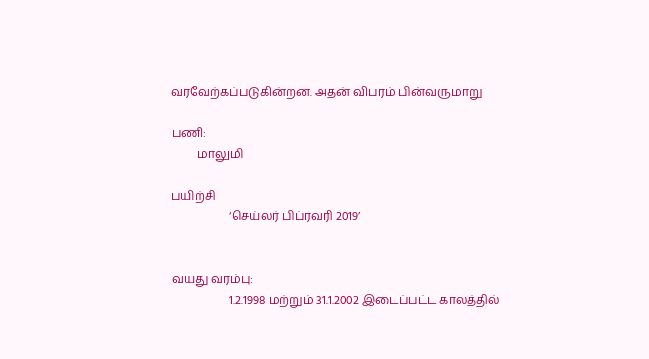வரவேற்கப்படுகின்றன. அதன் விபரம் பின்வருமாறு

பணி:
         மாலுமி

பயிற்சி
                    ‘செய்லர் பிப்ரவரி 2019’


வயது வரம்பு:
                    1.2.1998 மற்றும் 31.1.2002 இடைப்பட்ட காலத்தில்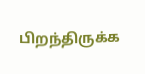பிறந்திருக்க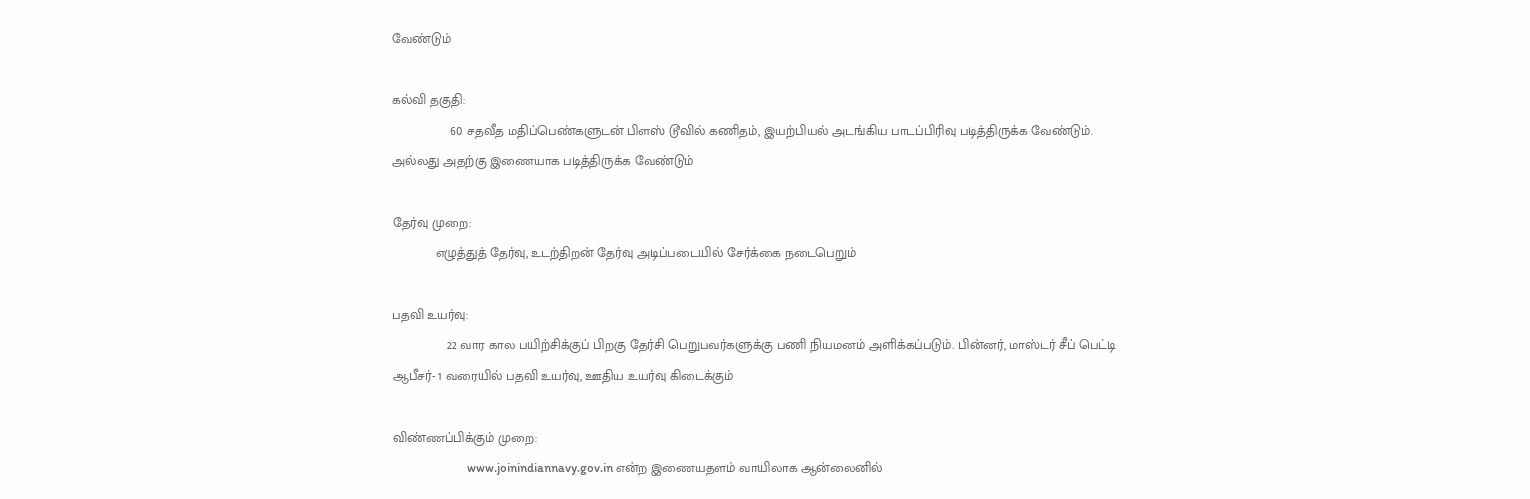வேண்டும்

கல்வி தகுதி:
                60 சதவீத மதிப்பெண்களுடன் பிளஸ் டூவில் கணிதம், இயற்பியல் அடங்கிய பாடப்பிரிவு படித்திருக்க வேண்டும். அல்லது அதற்கு இணையாக படித்திருக்க வேண்டும்

தேர்வு முறை:
            எழுத்துத் தேர்வு, உடற்திறன் தேர்வு அடிப்படையில் சேர்க்கை நடைபெறும்

பதவி உயர்வு:
               22 வார கால பயிற்சிக்குப் பிறகு தேர்சி பெறுபவர்களுக்கு பணி நியமனம் அளிக்கப்படும். பின்னர், மாஸ்டர் சீப் பெட்டி ஆபீசர்- 1 வரையில் பதவி உயர்வு, ஊதிய உயர்வு கிடைக்கும்

விண்ணப்பிக்கும் முறை:
                         www.joinindiannavy.gov.in என்ற இணையதளம் வாயிலாக ஆன்லைனில்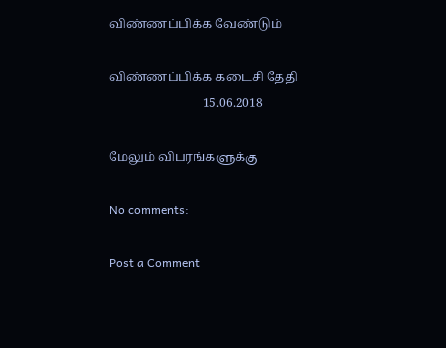விண்ணப்பிக்க வேண்டும்

விண்ணப்பிக்க கடைசி தேதி
                              15.06.2018

மேலும் விபரங்களுக்கு

No comments:

Post a Comment